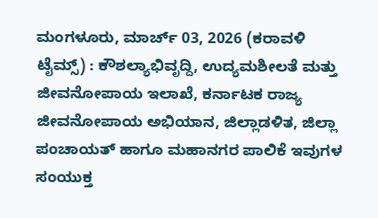ಮಂಗಳೂರು, ಮಾರ್ಚ್ 03, 2026 (ಕರಾವಳಿ ಟೈಮ್ಸ್) : ಕೌಶಲ್ಯಾಭಿವೃದ್ದಿ, ಉದ್ಯಮಶೀಲತೆ ಮತ್ತು ಜೀವನೋಪಾಯ ಇಲಾಖೆ, ಕರ್ನಾಟಕ ರಾಜ್ಯ ಜೀವನೋಪಾಯ ಅಭಿಯಾನ, ಜಿಲ್ಲಾಡಳಿತ, ಜಿಲ್ಲಾ ಪಂಚಾಯತ್ ಹಾಗೂ ಮಹಾನಗರ ಪಾಲಿಕೆ ಇವುಗಳ ಸಂಯುಕ್ತ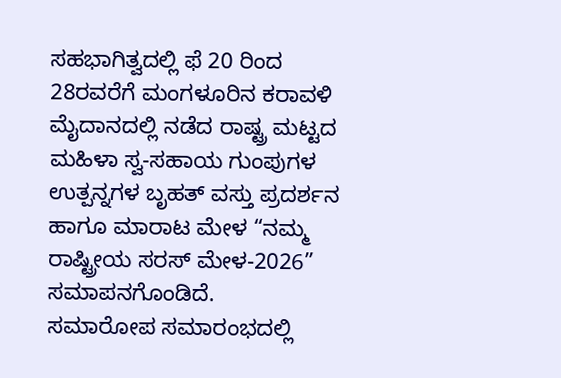ಸಹಭಾಗಿತ್ವದಲ್ಲಿ ಫೆ 20 ರಿಂದ 28ರವರೆಗೆ ಮಂಗಳೂರಿನ ಕರಾವಳಿ ಮೈದಾನದಲ್ಲಿ ನಡೆದ ರಾಷ್ಟ್ರ ಮಟ್ಟದ ಮಹಿಳಾ ಸ್ವ-ಸಹಾಯ ಗುಂಪುಗಳ ಉತ್ಪನ್ನಗಳ ಬೃಹತ್ ವಸ್ತು ಪ್ರದರ್ಶನ ಹಾಗೂ ಮಾರಾಟ ಮೇಳ “ನಮ್ಮ ರಾಷ್ಟ್ರೀಯ ಸರಸ್ ಮೇಳ-2026” ಸಮಾಪನಗೊಂಡಿದೆ.
ಸಮಾರೋಪ ಸಮಾರಂಭದಲ್ಲಿ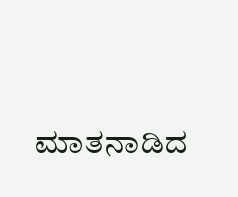ಮಾತನಾಡಿದ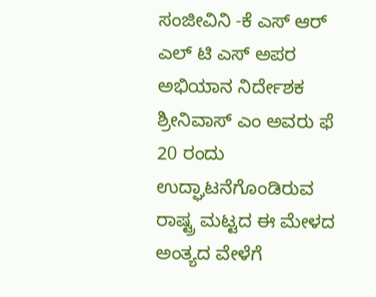ಸಂಜೀವಿನಿ -ಕೆ ಎಸ್ ಆರ್ ಎಲ್ ಟಿ ಎಸ್ ಅಪರ ಅಭಿಯಾನ ನಿರ್ದೇಶಕ ಶ್ರೀನಿವಾಸ್ ಎಂ ಅವರು ಫೆ 20 ರಂದು ಉದ್ಘಾಟನೆಗೊಂಡಿರುವ ರಾಷ್ಟ್ರ ಮಟ್ಟದ ಈ ಮೇಳದ ಅಂತ್ಯದ ವೇಳೆಗೆ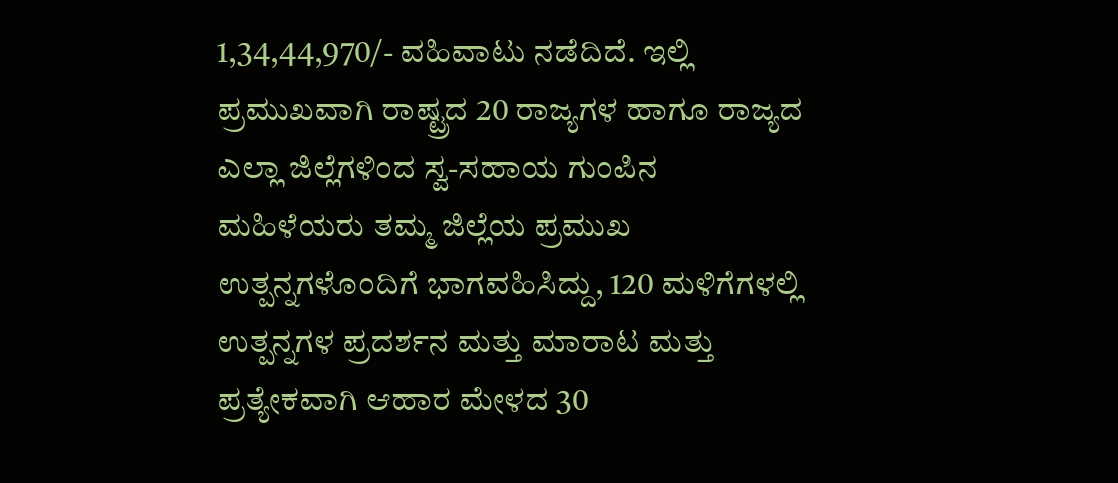1,34,44,970/- ವಹಿವಾಟು ನಡೆದಿದೆ. ಇಲ್ಲಿ ಪ್ರಮುಖವಾಗಿ ರಾಷ್ಟ್ರದ 20 ರಾಜ್ಯಗಳ ಹಾಗೂ ರಾಜ್ಯದ ಎಲ್ಲಾ ಜಿಲ್ಲೆಗಳಿಂದ ಸ್ವ-ಸಹಾಯ ಗುಂಪಿನ ಮಹಿಳೆಯರು ತಮ್ಮ ಜಿಲ್ಲೆಯ ಪ್ರಮುಖ ಉತ್ಪನ್ನಗಳೊಂದಿಗೆ ಭಾಗವಹಿಸಿದ್ದು, 120 ಮಳಿಗೆಗಳಲ್ಲಿ ಉತ್ಪನ್ನಗಳ ಪ್ರದರ್ಶನ ಮತ್ತು ಮಾರಾಟ ಮತ್ತು ಪ್ರತ್ಯೇಕವಾಗಿ ಆಹಾರ ಮೇಳದ 30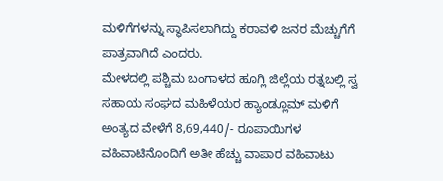ಮಳಿಗೆಗಳನ್ನು ಸ್ಥಾಪಿಸಲಾಗಿದ್ದು ಕರಾವಳಿ ಜನರ ಮೆಚ್ಚುಗೆಗೆ ಪಾತ್ರವಾಗಿದೆ ಎಂದರು.
ಮೇಳದಲ್ಲಿ ಪಶ್ಚಿಮ ಬಂಗಾಳದ ಹೂಗ್ಲಿ ಜಿಲ್ಲೆಯ ರತ್ನಬಲ್ಲಿ ಸ್ವ ಸಹಾಯ ಸಂಘದ ಮಹಿಳೆಯರ ಹ್ಯಾಂಡ್ಲೂಮ್ ಮಳಿಗೆ ಅಂತ್ಯದ ವೇಳೆಗೆ 8,69,440/- ರೂಪಾಯಿಗಳ ವಹಿವಾಟಿನೊಂದಿಗೆ ಅತೀ ಹೆಚ್ಚು ವಾಪಾರ ವಹಿವಾಟು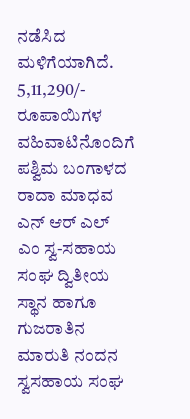ನಡೆಸಿದ ಮಳಿಗೆಯಾಗಿದೆ. 5,11,290/- ರೂಪಾಯಿಗಳ ವಹಿವಾಟಿನೊಂದಿಗೆ ಪಶ್ವಿಮ ಬಂಗಾಳದ ರಾದಾ ಮಾಧವ ಎನ್ ಆರ್ ಎಲ್ ಎಂ ಸ್ವ-ಸಹಾಯ ಸಂಘ ದ್ವಿತೀಯ ಸ್ಥಾನ ಹಾಗೂ ಗುಜರಾತಿನ ಮಾರುತಿ ನಂದನ ಸ್ವಸಹಾಯ ಸಂಘ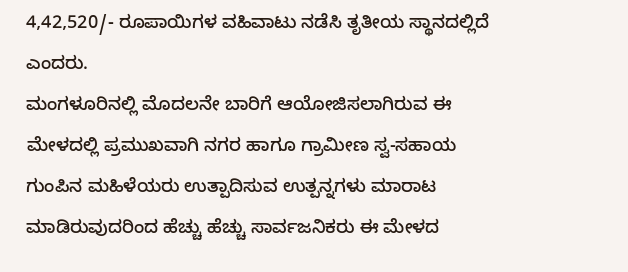4,42,520/- ರೂಪಾಯಿಗಳ ವಹಿವಾಟು ನಡೆಸಿ ತೃತೀಯ ಸ್ಥಾನದಲ್ಲಿದೆ ಎಂದರು.
ಮಂಗಳೂರಿನಲ್ಲಿ ಮೊದಲನೇ ಬಾರಿಗೆ ಆಯೋಜಿಸಲಾಗಿರುವ ಈ ಮೇಳದಲ್ಲಿ ಪ್ರಮುಖವಾಗಿ ನಗರ ಹಾಗೂ ಗ್ರಾಮೀಣ ಸ್ವ-ಸಹಾಯ ಗುಂಪಿನ ಮಹಿಳೆಯರು ಉತ್ಪಾದಿಸುವ ಉತ್ಪನ್ನಗಳು ಮಾರಾಟ ಮಾಡಿರುವುದರಿಂದ ಹೆಚ್ಚು ಹೆಚ್ಚು ಸಾರ್ವಜನಿಕರು ಈ ಮೇಳದ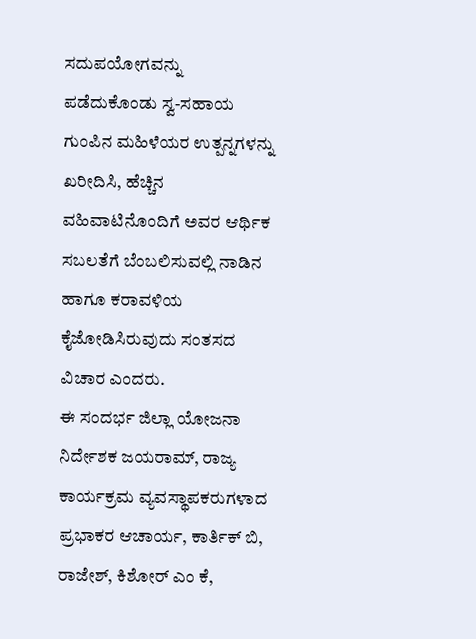ಸದುಪಯೋಗವನ್ನು ಪಡೆದುಕೊಂಡು ಸ್ವ-ಸಹಾಯ ಗುಂಪಿನ ಮಹಿಳೆಯರ ಉತ್ಪನ್ನಗಳನ್ನು ಖರೀದಿಸಿ, ಹೆಚ್ಚಿನ ವಹಿವಾಟಿನೊಂದಿಗೆ ಅವರ ಆರ್ಥಿಕ ಸಬಲತೆಗೆ ಬೆಂಬಲಿಸುವಲ್ಲಿ ನಾಡಿನ ಹಾಗೂ ಕರಾವಳಿಯ ಕೈಜೋಡಿಸಿರುವುದು ಸಂತಸದ ವಿಚಾರ ಎಂದರು.
ಈ ಸಂದರ್ಭ ಜಿಲ್ಲಾ ಯೋಜನಾ ನಿರ್ದೇಶಕ ಜಯರಾಮ್, ರಾಜ್ಯ ಕಾರ್ಯಕ್ರಮ ವ್ಯವಸ್ಥಾಪಕರುಗಳಾದ ಪ್ರಭಾಕರ ಆಚಾರ್ಯ, ಕಾರ್ತಿಕ್ ಬಿ, ರಾಜೇಶ್, ಕಿಶೋರ್ ಎಂ ಕೆ,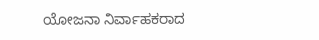ಯೋಜನಾ ನಿರ್ವಾಹಕರಾದ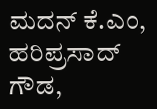ಮದನ್ ಕೆ.ಎಂ, ಹರಿಪ್ರಸಾದ್ ಗೌಡ,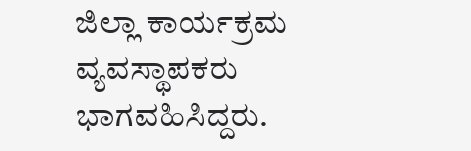ಜಿಲ್ಲಾ ಕಾರ್ಯಕ್ರಮ ವ್ಯವಸ್ಥಾಪಕರು ಭಾಗವಹಿಸಿದ್ದರು.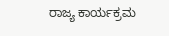ರಾಜ್ಯ ಕಾರ್ಯಕ್ರಮ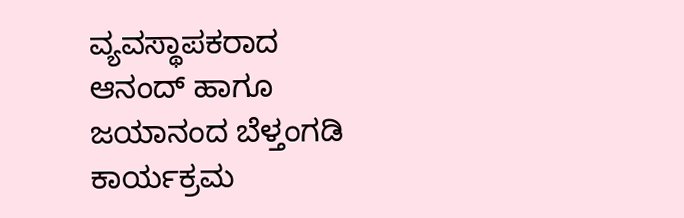ವ್ಯವಸ್ಥಾಪಕರಾದ ಆನಂದ್ ಹಾಗೂ ಜಯಾನಂದ ಬೆಳ್ತಂಗಡಿ ಕಾರ್ಯಕ್ರಮ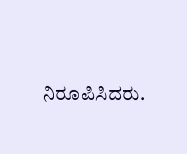ನಿರೂಪಿಸಿದರು.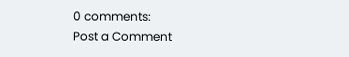0 comments:
Post a Comment